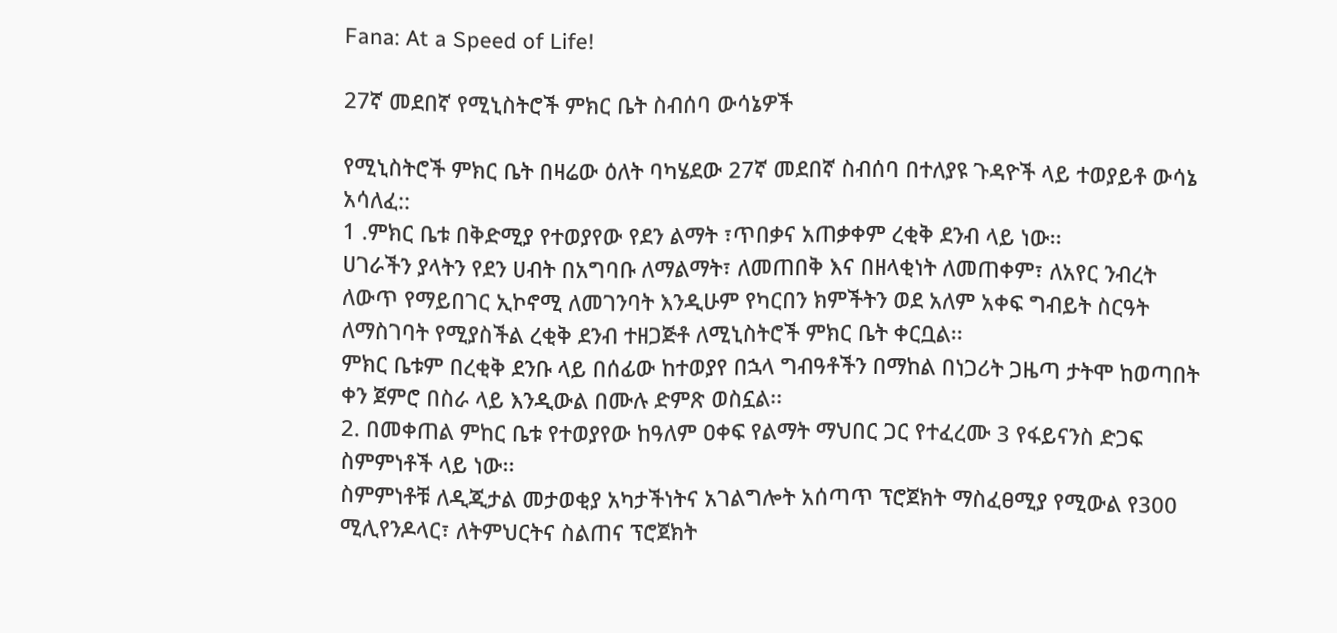Fana: At a Speed of Life!

27ኛ መደበኛ የሚኒስትሮች ምክር ቤት ስብሰባ ውሳኔዎች

የሚኒስትሮች ምክር ቤት በዛሬው ዕለት ባካሄደው 27ኛ መደበኛ ስብሰባ በተለያዩ ጉዳዮች ላይ ተወያይቶ ውሳኔ አሳለፈ::
1 .ምክር ቤቱ በቅድሚያ የተወያየው የደን ልማት ፣ጥበቃና አጠቃቀም ረቂቅ ደንብ ላይ ነው፡፡
ሀገራችን ያላትን የደን ሀብት በአግባቡ ለማልማት፣ ለመጠበቅ እና በዘላቂነት ለመጠቀም፣ ለአየር ንብረት ለውጥ የማይበገር ኢኮኖሚ ለመገንባት እንዲሁም የካርበን ክምችትን ወደ አለም አቀፍ ግብይት ስርዓት ለማስገባት የሚያስችል ረቂቅ ደንብ ተዘጋጅቶ ለሚኒስትሮች ምክር ቤት ቀርቧል፡፡
ምክር ቤቱም በረቂቅ ደንቡ ላይ በሰፊው ከተወያየ በኋላ ግብዓቶችን በማከል በነጋሪት ጋዜጣ ታትሞ ከወጣበት ቀን ጀምሮ በስራ ላይ እንዲውል በሙሉ ድምጽ ወስኗል፡፡
2. በመቀጠል ምከር ቤቱ የተወያየው ከዓለም ዐቀፍ የልማት ማህበር ጋር የተፈረሙ 3 የፋይናንስ ድጋፍ ስምምነቶች ላይ ነው፡፡
ስምምነቶቹ ለዲጂታል መታወቂያ አካታችነትና አገልግሎት አሰጣጥ ፕሮጀክት ማስፈፀሚያ የሚውል የ300 ሚሊየንዶላር፣ ለትምህርትና ስልጠና ፕሮጀክት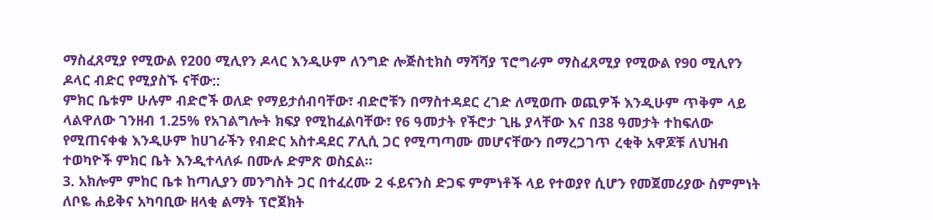ማስፈጸሚያ የሚውል የ200 ሚሊየን ዶላር እንዲሁም ለንግድ ሎጅስቲክስ ማሻሻያ ፕሮግራም ማስፈጸሚያ የሚውል የ90 ሚሊየን ዶላር ብድር የሚያስኙ ናቸው::
ምክር ቤቱም ሁሉም ብድሮች ወለድ የማይታሰብባቸው፣ ብድሮቹን በማስተዳደር ረገድ ለሚወጡ ወጪዎች እንዲሁም ጥቅም ላይ ላልዋለው ገንዘብ 1.25% የአገልግሎት ክፍያ የሚከፈልባቸው፣ የ6 ዓመታት የችሮታ ጊዜ ያላቸው እና በ38 ዓመታት ተከፍለው የሚጠናቀቁ እንዲሁም ከሀገራችን የብድር አስተዳደር ፖሊሲ ጋር የሚጣጣሙ መሆናቸውን በማረጋገጥ ረቂቅ አዋጆቹ ለህዝብ ተወካዮች ምክር ቤት እንዲተላለፉ በሙሉ ድምጽ ወስኗል፡፡
3. አክሎም ምከር ቤቱ ከጣሊያን መንግስት ጋር በተፈረሙ 2 ፋይናንስ ድጋፍ ምምነቶች ላይ የተወያየ ሲሆን የመጀመሪያው ስምምነት ለቦዬ ሐይቅና አካባቢው ዘላቂ ልማት ፕሮጀክት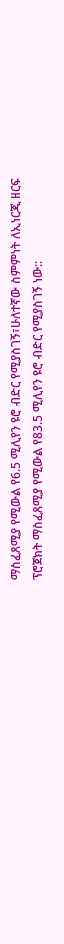ማስፈጸሚያ የሚውል የ6.5 ሚሊየን ዩሮ ብድር የሚያስገኝ፣ሁለተኛው ስምምነት ለኢነርጂ ዘርፍ ፕሮጀክት ማስፈጸሚያ የሚውል የ83.5 ሚሊየን ዩሮ ብድር የሚያስገኝ ነው::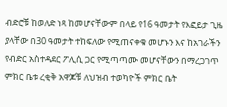ብድሮቹ ከወለድ ነጻ ከመሆናቸውም በላይ የ16 ዓመታት የእፎይታ ጊዜ ያላቸው በ30 ዓመታት ተከፍለው የሚጠናቀቁ መሆኑን እና ከአገራችን የብድር አስተዳደር ፖሊሲ ጋር የሚጣጣሙ መሆናቸውን በማረጋገጥ ምክር ቤቱ ረቂቅ አዋጆቹ ለህዝብ ተወካዮች ምክር ቤት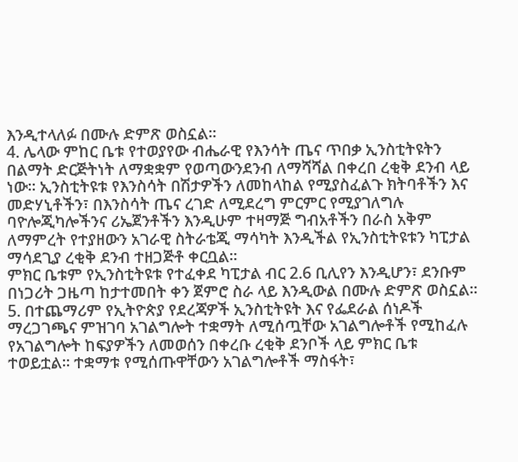እንዲተላለፉ በሙሉ ድምጽ ወስኗል፡፡
4. ሌላው ምከር ቤቱ የተወያየው ብሔራዊ የእንሳት ጤና ጥበቃ ኢንስቲትዩትን በልማት ድርጅትነት ለማቋቋም የወጣውንደንብ ለማሻሻል በቀረበ ረቂቅ ደንብ ላይ ነው፡፡ ኢንስቲትዩቱ የእንስሳት በሽታዎችን ለመከላከል የሚያስፈልጉ ክትባቶችን እና መድሃኒቶችን፣ በእንስሳት ጤና ረገድ ለሚደረግ ምርምር የሚያገለግሉ ባዮሎጂካሎችንና ሪኤጀንቶችን እንዲሁም ተዛማጅ ግብአቶችን በራስ አቅም ለማምረት የተያዘውን አገራዊ ስትራቴጂ ማሳካት እንዲችል የኢንስቲትዩቱን ካፒታል ማሳደጊያ ረቂቅ ደንብ ተዘጋጅቶ ቀርቧል፡፡
ምክር ቤቱም የኢንስቲትዩቱ የተፈቀደ ካፒታል ብር 2.6 ቢሊየን እንዲሆን፣ ደንቡም በነጋሪት ጋዜጣ ከታተመበት ቀን ጀምሮ ስራ ላይ እንዲውል በሙሉ ድምጽ ወስኗል፡፡
5. በተጨማሪም የኢትዮጵያ የደረጃዎች ኢንስቲትዩት እና የፌደራል ሰነዶች ማረጋገጫና ምዝገባ አገልግሎት ተቋማት ለሚሰጧቸው አገልግሎቶች የሚከፈሉ የአገልግሎት ከፍያዎችን ለመወሰን በቀረቡ ረቂቅ ደንቦች ላይ ምክር ቤቱ ተወይቷል፡፡ ተቋማቱ የሚሰጡዋቸውን አገልግሎቶች ማስፋት፣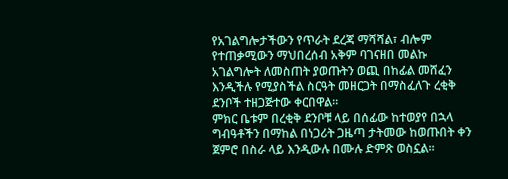የአገልግሎታችውን የጥራት ደረጃ ማሻሻል፣ ብሎም የተጠቃሚውን ማህበረሰብ አቅም ባገናዘበ መልኩ አገልግሎት ለመስጠት ያወጡትን ወጪ በከፊል መሸፈን እንዲችሉ የሚያስችል ስርዓት መዘርጋት በማስፈለጉ ረቂቅ ደንቦች ተዘጋጅተው ቀርበዋል፡፡
ምክር ቤቱም በረቂቅ ደንቦቹ ላይ በሰፊው ከተወያየ በኋላ ግብዓቶችን በማከል በነጋሪት ጋዜጣ ታትመው ከወጡበት ቀን ጀምሮ በስራ ላይ እንዲውሉ በሙሉ ድምጽ ወስኗል፡፡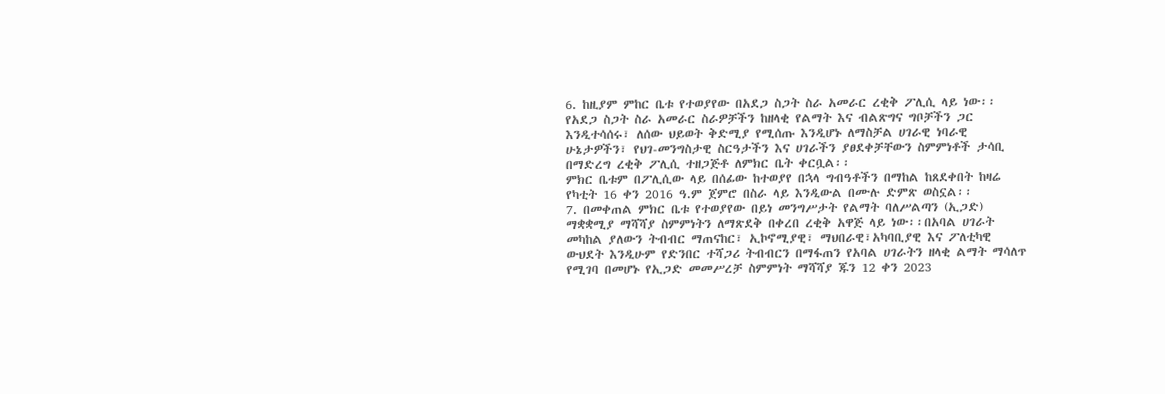6. ከዚያም ምከር ቤቱ የተወያየው በአደጋ ስጋት ስራ አመራር ረቂቅ ፖሊሲ ላይ ነው፡፡ የአደጋ ስጋት ስራ አመራር ስራዎቻችን ከዘላቂ የልማት እና ብልጽግና ግቦቻችን ጋር እንዲተሳሰሩ፣ ለሰው ህይወት ቅድሚያ የሚሰጡ እንዲሆኑ ለማስቻል ሀገራዊ ነባራዊ ሁኔታዎችን፣ የህገ-መንግስታዊ ስርዓታችን እና ሀገራችን ያፀደቀቻቸውን ስምምነቶች ታሳቢ በማድረግ ረቂቅ ፖሊሲ ተዘጋጅቶ ለምክር ቤት ቀርቧል፡፡
ምክር ቤቱም በፖሊሲው ላይ በሰፊው ከተወያየ በኋላ ግብዓቶችን በማከል ከጸደቀበት ከዛሬ የካቲት 16 ቀን 2016 ዓ.ም ጀምሮ በስራ ላይ እንዲውል በሙሉ ድምጽ ወስኗል፡፡
7. በመቀጠል ምክር ቤቱ የተወያየው በይነ መንግሥታት የልማት ባለሥልጣን (ኢጋድ) ማቋቋሚያ ማሻሻያ ስምምነትን ለማጽደቅ በቀረበ ረቂቅ አዋጅ ላይ ነው፡፡በአባል ሀገራት መካከል ያለውን ትብብር ማጠናከር፣ ኢኮኖሚያዊ፣ ማህበራዊ፣አካባቢያዊ እና ፖለቲካዊ ውህደት እንዲሁም የድንበር ተሻጋሪ ትብብርን በማፋጠን የአባል ሀገራትን ዘላቂ ልማት ማሳለጥ የሚገባ በመሆኑ የኢጋድ መመሥረቻ ስምምነት ማሻሻያ ጁን 12 ቀን 2023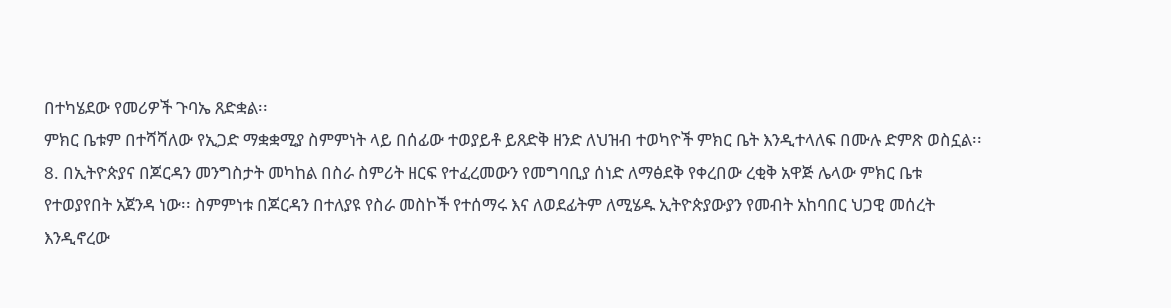በተካሄደው የመሪዎች ጉባኤ ጸድቋል፡፡
ምክር ቤቱም በተሻሻለው የኢጋድ ማቋቋሚያ ስምምነት ላይ በሰፊው ተወያይቶ ይጸድቅ ዘንድ ለህዝብ ተወካዮች ምክር ቤት እንዲተላለፍ በሙሉ ድምጽ ወስኗል፡፡
8. በኢትዮጵያና በጆርዳን መንግስታት መካከል በስራ ስምሪት ዘርፍ የተፈረመውን የመግባቢያ ሰነድ ለማፅደቅ የቀረበው ረቂቅ አዋጅ ሌላው ምክር ቤቱ የተወያየበት አጀንዳ ነው፡፡ ስምምነቱ በጆርዳን በተለያዩ የስራ መስኮች የተሰማሩ እና ለወደፊትም ለሚሄዱ ኢትዮጵያውያን የመብት አከባበር ህጋዊ መሰረት እንዲኖረው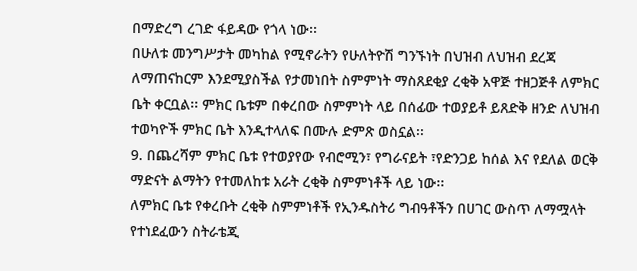በማድረግ ረገድ ፋይዳው የጎላ ነው፡፡
በሁለቱ መንግሥታት መካከል የሚኖራትን የሁለትዮሽ ግንኙነት በህዝብ ለህዝብ ደረጃ ለማጠናከርም እንደሚያስችል የታመነበት ስምምነት ማስጸደቂያ ረቂቅ አዋጅ ተዘጋጅቶ ለምክር ቤት ቀርቧል፡፡ ምክር ቤቱም በቀረበው ስምምነት ላይ በሰፊው ተወያይቶ ይጸድቅ ዘንድ ለህዝብ ተወካዮች ምክር ቤት እንዲተላለፍ በሙሉ ድምጽ ወስኗል፡፡
9. በጨረሻም ምክር ቤቱ የተወያየው የብሮሚን፣ የግራናይት ፣የድንጋይ ከሰል እና የደለል ወርቅ ማድናት ልማትን የተመለከቱ አራት ረቂቅ ስምምነቶች ላይ ነው፡፡
ለምክር ቤቱ የቀረቡት ረቂቅ ስምምነቶች የኢንዱስትሪ ግብዓቶችን በሀገር ውስጥ ለማሟላት የተነደፈውን ስትራቴጂ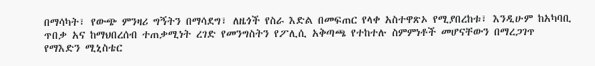በማሳካት፣ የውጭ ምንዛሪ ግኝትን በማሳደግ፣ ለዜጎች የስራ እድል በመፍጠር የላቀ አስተዋጽኦ የሚያበረከቱ፣ እንዲሁም ከአካባቢ ጥበቃ አና ከማህበረሰብ ተጠቃሚነት ረገድ የመንግስትን የፖሊሲ አቅጣጫ የተከተሉ ስምምነቶች መሆናቸውን በማረጋገጥ የማእድን ሚኒስቴር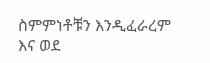ስምምነቶቹን እንዲፈራረም እና ወደ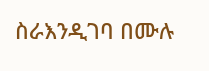ስራእንዲገባ በሙሉ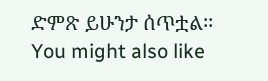ድምጽ ይሁንታ ሰጥቷል፡፡
You might also like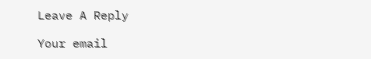Leave A Reply

Your email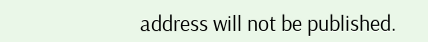address will not be published.